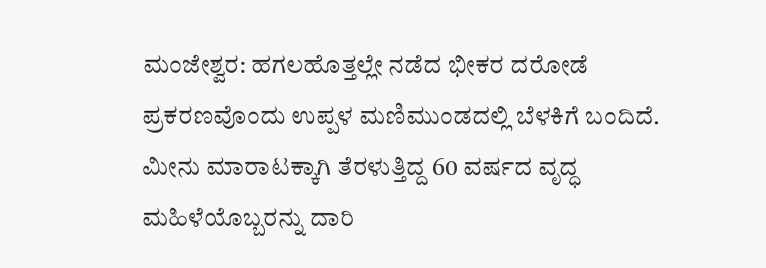ಮಂಜೇಶ್ವರ: ಹಗಲಹೊತ್ತಲ್ಲೇ ನಡೆದ ಭೀಕರ ದರೋಡೆ ಪ್ರಕರಣವೊಂದು ಉಪ್ಪಳ ಮಣಿಮುಂಡದಲ್ಲಿ ಬೆಳಕಿಗೆ ಬಂದಿದೆ. ಮೀನು ಮಾರಾಟಕ್ಕಾಗಿ ತೆರಳುತ್ತಿದ್ದ 60 ವರ್ಷದ ವೃದ್ಧ ಮಹಿಳೆಯೊಬ್ಬರನ್ನು ದಾರಿ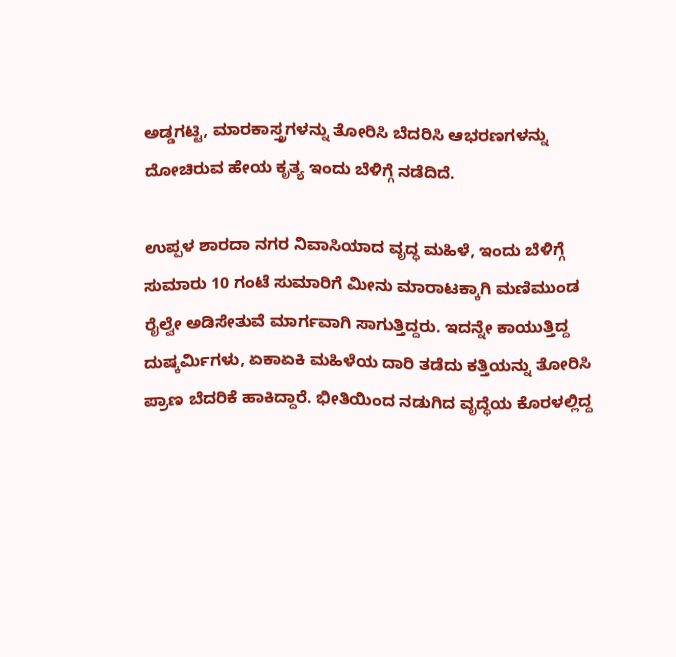ಅಡ್ಡಗಟ್ಟಿ, ಮಾರಕಾಸ್ತ್ರಗಳನ್ನು ತೋರಿಸಿ ಬೆದರಿಸಿ ಆಭರಣಗಳನ್ನು ದೋಚಿರುವ ಹೇಯ ಕೃತ್ಯ ಇಂದು ಬೆಳಿಗ್ಗೆ ನಡೆದಿದೆ.

ಉಪ್ಪಳ ಶಾರದಾ ನಗರ ನಿವಾಸಿಯಾದ ವೃದ್ಧ ಮಹಿಳೆ, ಇಂದು ಬೆಳಿಗ್ಗೆ ಸುಮಾರು 10 ಗಂಟೆ ಸುಮಾರಿಗೆ ಮೀನು ಮಾರಾಟಕ್ಕಾಗಿ ಮಣಿಮುಂಡ ರೈಲ್ವೇ ಅಡಿಸೇತುವೆ ಮಾರ್ಗವಾಗಿ ಸಾಗುತ್ತಿದ್ದರು. ಇದನ್ನೇ ಕಾಯುತ್ತಿದ್ದ ದುಷ್ಕರ್ಮಿಗಳು, ಏಕಾಏಕಿ ಮಹಿಳೆಯ ದಾರಿ ತಡೆದು ಕತ್ತಿಯನ್ನು ತೋರಿಸಿ ಪ್ರಾಣ ಬೆದರಿಕೆ ಹಾಕಿದ್ದಾರೆ. ಭೀತಿಯಿಂದ ನಡುಗಿದ ವೃದ್ಧೆಯ ಕೊರಳಲ್ಲಿದ್ದ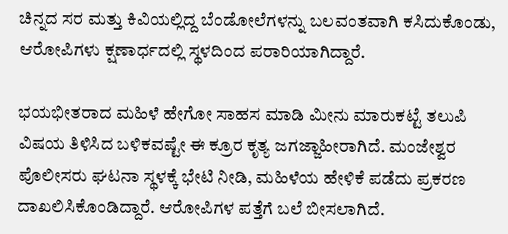ಚಿನ್ನದ ಸರ ಮತ್ತು ಕಿವಿಯಲ್ಲಿದ್ದ ಬೆಂಡೋಲೆಗಳನ್ನು ಬಲವಂತವಾಗಿ ಕಸಿದುಕೊಂಡು, ಆರೋಪಿಗಳು ಕ್ಷಣಾರ್ಧದಲ್ಲಿ ಸ್ಥಳದಿಂದ ಪರಾರಿಯಾಗಿದ್ದಾರೆ.

ಭಯಭೀತರಾದ ಮಹಿಳೆ ಹೇಗೋ ಸಾಹಸ ಮಾಡಿ ಮೀನು ಮಾರುಕಟ್ಟೆ ತಲುಪಿ ವಿಷಯ ತಿಳಿಸಿದ ಬಳಿಕವಷ್ಟೇ ಈ ಕ್ರೂರ ಕೃತ್ಯ ಜಗಜ್ಜಾಹೀರಾಗಿದೆ. ಮಂಜೇಶ್ವರ ಪೊಲೀಸರು ಘಟನಾ ಸ್ಥಳಕ್ಕೆ ಭೇಟಿ ನೀಡಿ, ಮಹಿಳೆಯ ಹೇಳಿಕೆ ಪಡೆದು ಪ್ರಕರಣ ದಾಖಲಿಸಿಕೊಂಡಿದ್ದಾರೆ. ಆರೋಪಿಗಳ ಪತ್ತೆಗೆ ಬಲೆ ಬೀಸಲಾಗಿದೆ.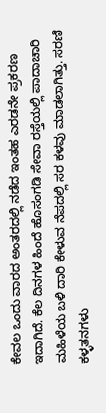ಕೇವಲ ಒಂದು ವಾರದ ಅಂತರದಲ್ಲಿ ನಡೆದ ಇಂತಹ ಎರಡನೇ ಪ್ರಕರಣ ಇದಾಗಿದೆ. ಕೆಲ ದಿನಗಳ ಹಿಂದೆ ಹೊಸಂಗಡಿ ಸೇವಾ ರಸ್ತೆಯಲ್ಲಿ ಪಾದಾಚಾರಿ ಮಹಿಳೆಯ ಬಳಿ ದಾರಿ ಕೇಳುವ ನೆಪದಲ್ಲಿ ಸರ ಕಳವು ಮಾಡಲಾಗಿತ್ತು. ಸರಣಿ ಕಳ್ಳತನಗಳು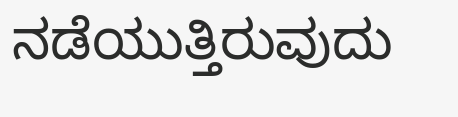ನಡೆಯುತ್ತಿರುವುದು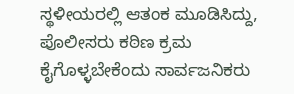ಸ್ಥಳೀಯರಲ್ಲಿ ಆತಂಕ ಮೂಡಿಸಿದ್ದು, ಪೊಲೀಸರು ಕಠಿಣ ಕ್ರಮ ಕೈಗೊಳ್ಳಬೇಕೆಂದು ಸಾರ್ವಜನಿಕರು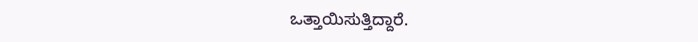ಒತ್ತಾಯಿಸುತ್ತಿದ್ದಾರೆ.